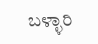ಬಳ್ಳಾರಿ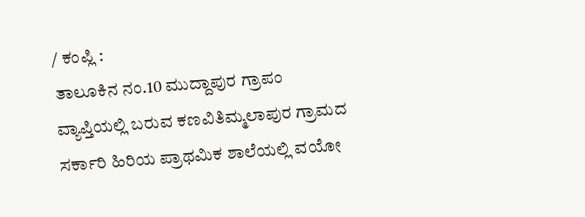/ ಕಂಪ್ಲಿ :
ತಾಲೂಕಿನ ನಂ.10 ಮುದ್ದಾಪುರ ಗ್ರಾಪಂ ವ್ಯಾಪ್ತಿಯಲ್ಲಿ ಬರುವ ಕಣವಿತಿಮ್ಮಲಾಪುರ ಗ್ರಾಮದ ಸರ್ಕಾರಿ ಹಿರಿಯ ಪ್ರಾಥಮಿಕ ಶಾಲೆಯಲ್ಲಿ ವಯೋ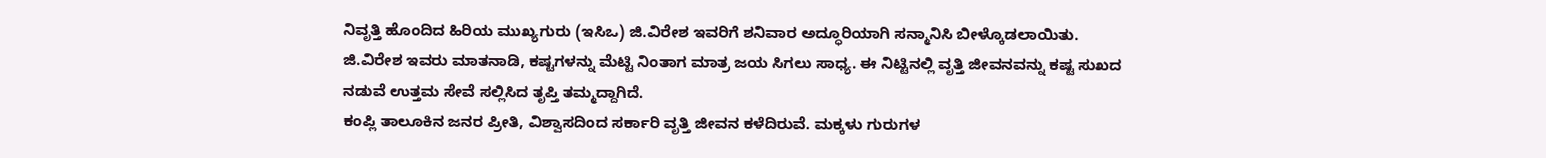ನಿವೃತ್ತಿ ಹೊಂದಿದ ಹಿರಿಯ ಮುಖ್ಯಗುರು (ಇಸಿಒ) ಜಿ.ವಿರೇಶ ಇವರಿಗೆ ಶನಿವಾರ ಅದ್ಧೂರಿಯಾಗಿ ಸನ್ಮಾನಿಸಿ ಬೀಳ್ಕೊಡಲಾಯಿತು.
ಜಿ.ವಿರೇಶ ಇವರು ಮಾತನಾಡಿ, ಕಷ್ಟಗಳನ್ನು ಮೆಟ್ಟಿ ನಿಂತಾಗ ಮಾತ್ರ ಜಯ ಸಿಗಲು ಸಾಧ್ಯ. ಈ ನಿಟ್ಟಿನಲ್ಲಿ ವೃತ್ತಿ ಜೀವನವನ್ನು ಕಷ್ಟ ಸುಖದ ನಡುವೆ ಉತ್ತಮ ಸೇವೆ ಸಲ್ಲಿಸಿದ ತೃಪ್ತಿ ತಮ್ಮದ್ದಾಗಿದೆ.
ಕಂಪ್ಲಿ ತಾಲೂಕಿನ ಜನರ ಪ್ರೀತಿ, ವಿಶ್ವಾಸದಿಂದ ಸರ್ಕಾರಿ ವೃತ್ತಿ ಜೀವನ ಕಳೆದಿರುವೆ. ಮಕ್ಕಳು ಗುರುಗಳ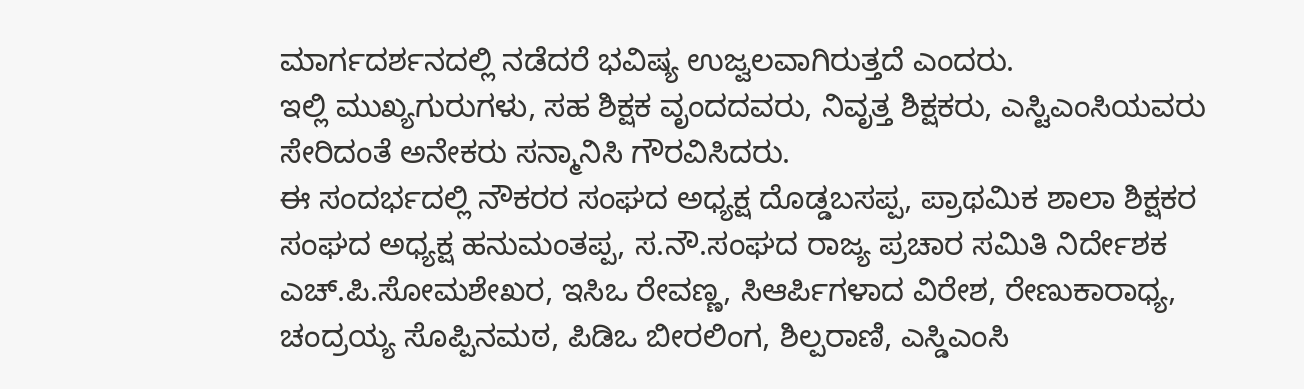ಮಾರ್ಗದರ್ಶನದಲ್ಲಿ ನಡೆದರೆ ಭವಿಷ್ಯ ಉಜ್ವಲವಾಗಿರುತ್ತದೆ ಎಂದರು.
ಇಲ್ಲಿ ಮುಖ್ಯಗುರುಗಳು, ಸಹ ಶಿಕ್ಷಕ ವೃಂದದವರು, ನಿವೃತ್ತ ಶಿಕ್ಷಕರು, ಎಸ್ಟಿಎಂಸಿಯವರು ಸೇರಿದಂತೆ ಅನೇಕರು ಸನ್ಮಾನಿಸಿ ಗೌರವಿಸಿದರು.
ಈ ಸಂದರ್ಭದಲ್ಲಿ ನೌಕರರ ಸಂಘದ ಅಧ್ಯಕ್ಷ ದೊಡ್ಡಬಸಪ್ಪ, ಪ್ರಾಥಮಿಕ ಶಾಲಾ ಶಿಕ್ಷಕರ ಸಂಘದ ಅಧ್ಯಕ್ಷ ಹನುಮಂತಪ್ಪ, ಸ.ನೌ.ಸಂಘದ ರಾಜ್ಯ ಪ್ರಚಾರ ಸಮಿತಿ ನಿರ್ದೇಶಕ ಎಚ್.ಪಿ.ಸೋಮಶೇಖರ, ಇಸಿಒ ರೇವಣ್ಣ, ಸಿಆರ್ಪಿಗಳಾದ ವಿರೇಶ, ರೇಣುಕಾರಾಧ್ಯ, ಚಂದ್ರಯ್ಯ ಸೊಪ್ಪಿನಮಠ, ಪಿಡಿಒ ಬೀರಲಿಂಗ, ಶಿಲ್ಪರಾಣಿ, ಎಸ್ಡಿಎಂಸಿ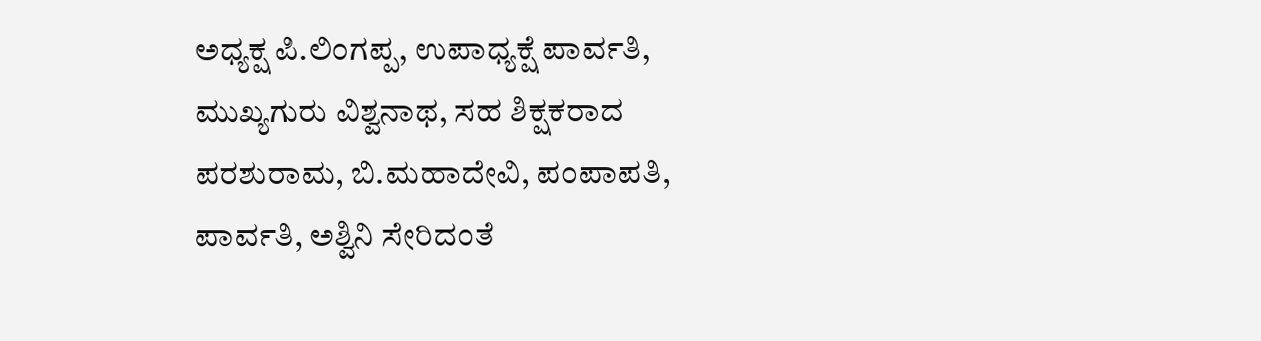ಅಧ್ಯಕ್ಷ ಪಿ.ಲಿಂಗಪ್ಪ, ಉಪಾಧ್ಯಕ್ಷೆ ಪಾರ್ವತಿ, ಮುಖ್ಯಗುರು ವಿಶ್ವನಾಥ, ಸಹ ಶಿಕ್ಷಕರಾದ ಪರಶುರಾಮ, ಬಿ.ಮಹಾದೇವಿ, ಪಂಪಾಪತಿ, ಪಾರ್ವತಿ, ಅಶ್ವಿನಿ ಸೇರಿದಂತೆ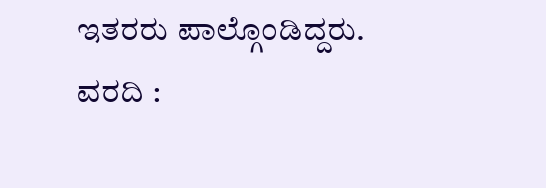ಇತರರು ಪಾಲ್ಗೊಂಡಿದ್ದರು.
ವರದಿ :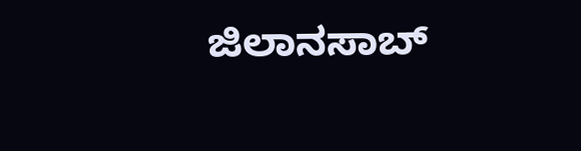ಜಿಲಾನಸಾಬ್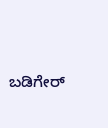ಬಡಿಗೇರ್